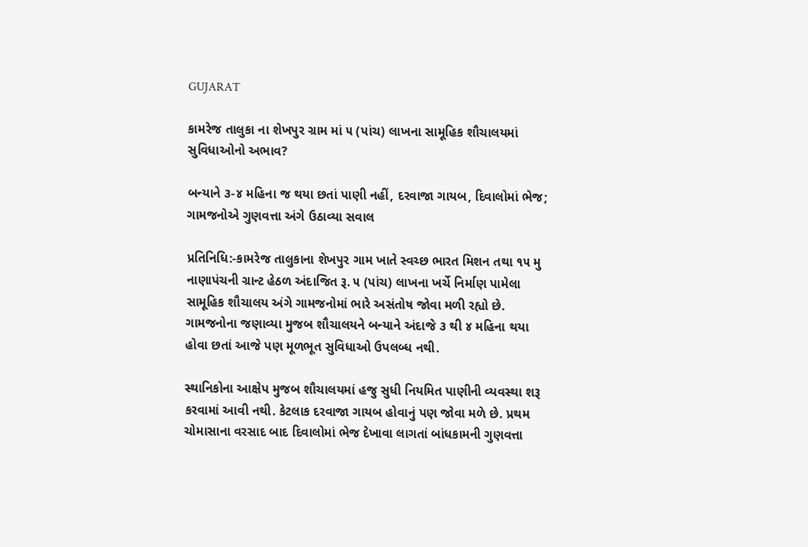GUJARAT

કામરેજ તાલુકા ના શેખપુર ગ્રામ માં ૫ (પાંચ) લાખના સામૂહિક શૌચાલયમાં સુવિધાઓનો અભાવ?

બન્યાને ૩-૪ મહિના જ થયા છતાં પાણી નહીં, દરવાજા ગાયબ, દિવાલોમાં ભેજ; ગામજનોએ ગુણવત્તા અંગે ઉઠાવ્યા સવાલ

પ્રતિનિધિ:-કામરેજ તાલુકાના શેખપુર ગામ ખાતે સ્વચ્છ ભારત મિશન તથા ૧૫ મુ નાણાપંચની ગ્રાન્ટ હેઠળ અંદાજિત રૂ. ૫ (પાંચ) લાખના ખર્ચે નિર્માણ પામેલા સામૂહિક શૌચાલય અંગે ગામજનોમાં ભારે અસંતોષ જોવા મળી રહ્યો છે. ગામજનોના જણાવ્યા મુજબ શૌચાલયને બન્યાને અંદાજે ૩ થી ૪ મહિના થયા હોવા છતાં આજે પણ મૂળભૂત સુવિધાઓ ઉપલબ્ધ નથી.

સ્થાનિકોના આક્ષેપ મુજબ શૌચાલયમાં હજુ સુધી નિયમિત પાણીની વ્યવસ્થા શરૂ કરવામાં આવી નથી. કેટલાક દરવાજા ગાયબ હોવાનું પણ જોવા મળે છે. પ્રથમ ચોમાસાના વરસાદ બાદ દિવાલોમાં ભેજ દેખાવા લાગતાં બાંધકામની ગુણવત્તા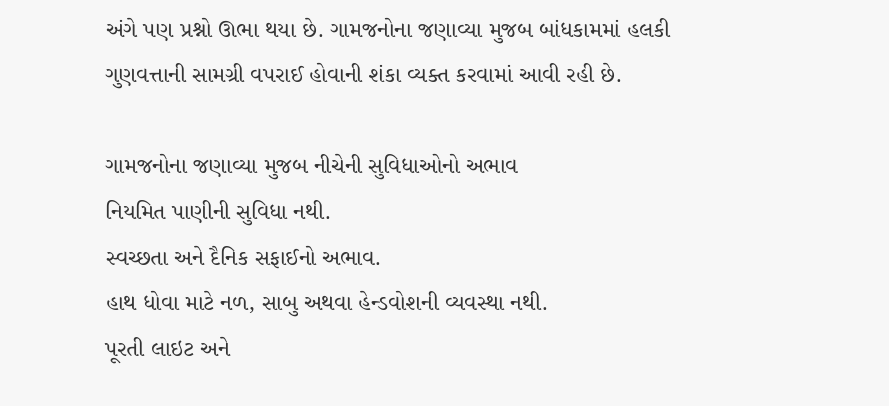અંગે પણ પ્રશ્નો ઊભા થયા છે. ગામજનોના જણાવ્યા મુજબ બાંધકામમાં હલકી ગુણવત્તાની સામગ્રી વપરાઈ હોવાની શંકા વ્યક્ત કરવામાં આવી રહી છે.

ગામજનોના જણાવ્યા મુજબ નીચેની સુવિધાઓનો અભાવ
નિયમિત પાણીની સુવિધા નથી.
સ્વચ્છતા અને દૈનિક સફાઈનો અભાવ.
હાથ ધોવા માટે નળ, સાબુ અથવા હેન્ડવોશની વ્યવસ્થા નથી.
પૂરતી લાઇટ અને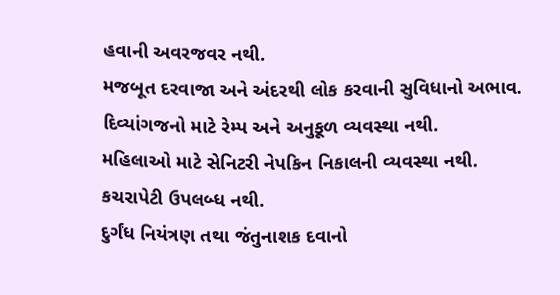હવાની અવરજવર નથી.
મજબૂત દરવાજા અને અંદરથી લોક કરવાની સુવિધાનો અભાવ.
દિવ્યાંગજનો માટે રેમ્પ અને અનુકૂળ વ્યવસ્થા નથી.
મહિલાઓ માટે સેનિટરી નેપકિન નિકાલની વ્યવસ્થા નથી.
કચરાપેટી ઉપલબ્ધ નથી.
દુર્ગંધ નિયંત્રણ તથા જંતુનાશક દવાનો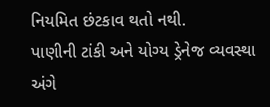નિયમિત છંટકાવ થતો નથી.
પાણીની ટાંકી અને યોગ્ય ડ્રેનેજ વ્યવસ્થા અંગે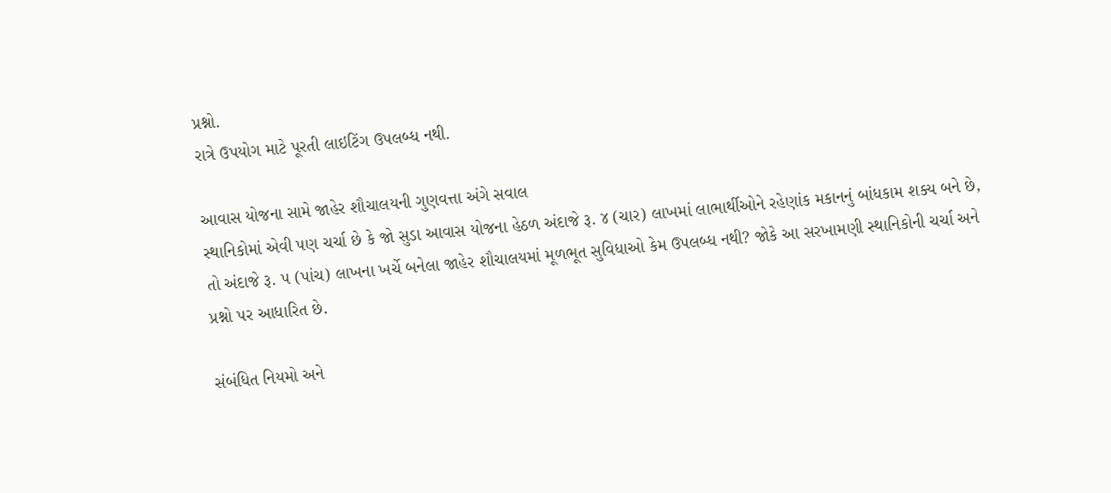પ્રશ્નો.
રાત્રે ઉપયોગ માટે પૂરતી લાઇટિંગ ઉપલબ્ધ નથી.

આવાસ યોજના સામે જાહેર શૌચાલયની ગુણવત્તા અંગે સવાલ
સ્થાનિકોમાં એવી પણ ચર્ચા છે કે જો સુડા આવાસ યોજના હેઠળ અંદાજે રૂ. ૪ (ચાર) લાખમાં લાભાર્થીઓને રહેણાંક મકાનનું બાંધકામ શક્ય બને છે, તો અંદાજે રૂ. ૫ (પાંચ) લાખના ખર્ચે બનેલા જાહેર શૌચાલયમાં મૂળભૂત સુવિધાઓ કેમ ઉપલબ્ધ નથી? જોકે આ સરખામણી સ્થાનિકોની ચર્ચા અને પ્રશ્નો પર આધારિત છે.

સંબંધિત નિયમો અને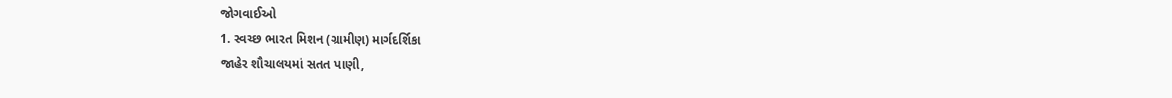જોગવાઈઓ
1. સ્વચ્છ ભારત મિશન (ગ્રામીણ) માર્ગદર્શિકા
જાહેર શૌચાલયમાં સતત પાણી,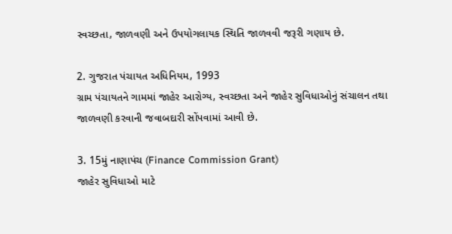સ્વચ્છતા, જાળવણી અને ઉપયોગલાયક સ્થિતિ જાળવવી જરૂરી ગણાય છે.

2. ગુજરાત પંચાયત અધિનિયમ, 1993
ગ્રામ પંચાયતને ગામમાં જાહેર આરોગ્ય, સ્વચ્છતા અને જાહેર સુવિધાઓનું સંચાલન તથા જાળવણી કરવાની જવાબદારી સોંપવામાં આવી છે.

3. 15મું નાણાપંચ (Finance Commission Grant)
જાહેર સુવિધાઓ માટે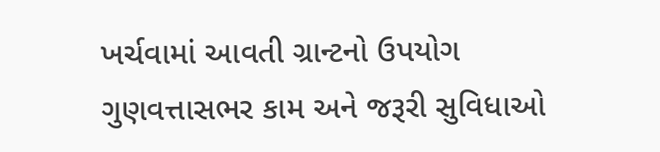ખર્ચવામાં આવતી ગ્રાન્ટનો ઉપયોગ ગુણવત્તાસભર કામ અને જરૂરી સુવિધાઓ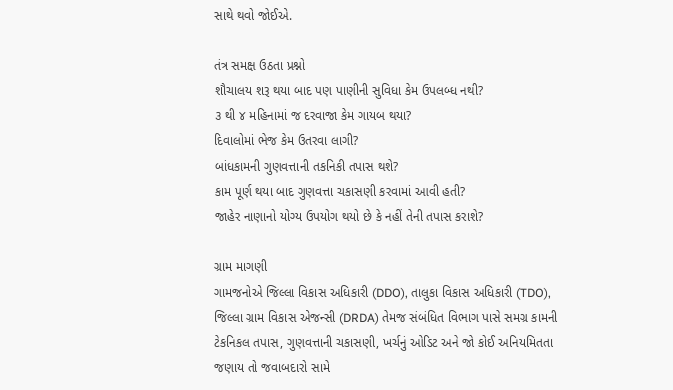સાથે થવો જોઈએ.

તંત્ર સમક્ષ ઉઠતા પ્રશ્નો
શૌચાલય શરૂ થયા બાદ પણ પાણીની સુવિધા કેમ ઉપલબ્ધ નથી?
૩ થી ૪ મહિનામાં જ દરવાજા કેમ ગાયબ થયા?
દિવાલોમાં ભેજ કેમ ઉતરવા લાગી?
બાંધકામની ગુણવત્તાની તકનિકી તપાસ થશે?
કામ પૂર્ણ થયા બાદ ગુણવત્તા ચકાસણી કરવામાં આવી હતી?
જાહેર નાણાનો યોગ્ય ઉપયોગ થયો છે કે નહીં તેની તપાસ કરાશે?

ગ્રામ માગણી
ગામજનોએ જિલ્લા વિકાસ અધિકારી (DDO), તાલુકા વિકાસ અધિકારી (TDO), જિલ્લા ગ્રામ વિકાસ એજન્સી (DRDA) તેમજ સંબંધિત વિભાગ પાસે સમગ્ર કામની ટેકનિકલ તપાસ, ગુણવત્તાની ચકાસણી, ખર્ચનું ઓડિટ અને જો કોઈ અનિયમિતતા જણાય તો જવાબદારો સામે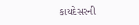કાયદેસરની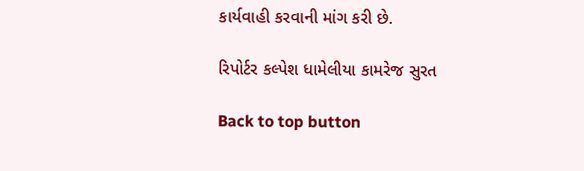કાર્યવાહી કરવાની માંગ કરી છે.

રિપોર્ટર કલ્પેશ ધામેલીયા કામરેજ સુરત

Back to top button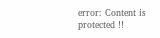error: Content is protected !!